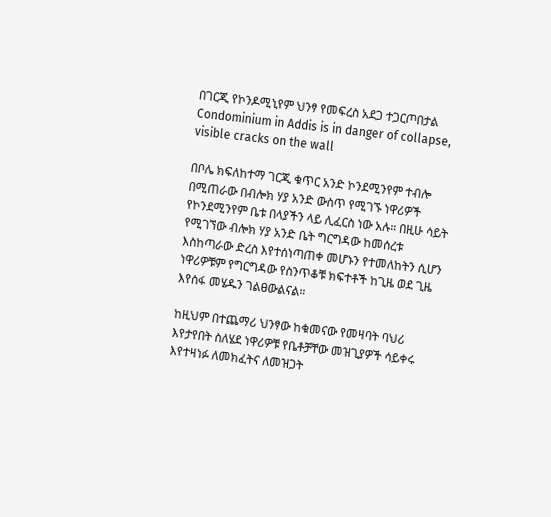በገርጂ የኮንዶሚኒየም ህንፃ የመፍረስ አደጋ ተጋርጦበታል Condominium in Addis is in danger of collapse, visible cracks on the wall

በቦሌ ክፍለከተማ ገርጂ ቁጥር አንድ ኮንደሚንየም ተብሎ በሚጠራው በብሎክ ሃያ አንድ ውስጥ የሚገኙ ነዋሪዎች የኮንደሚንየም ቤቱ በላያችን ላይ ሊፈርስ ነው አሉ። በዚሁ ሳይት የሚገኘው ብሎክ ሃያ አንድ ቤት ግርግዳው ከመሰረቱ እስከጣራው ድረስ እየተሰነጣጠቀ መሆኑን የተመለከትን ሲሆን ነዋሪዎቹም የግርግዳው የስንጥቆቹ ክፍተቶች ከጊዜ ወደ ጊዜ እየሰፋ መሄዱን ገልፀውልናል።

ከዚህም በተጨማሪ ህንፃው ከቁመናው የመዛባት ባህሪ እየታየበት ስለሄደ ነዋሪዎቹ የቤቶቻቸው መዝጊያዎች ሳይቀሩ እየተዛነፉ ለመክፈትና ለመዝጋት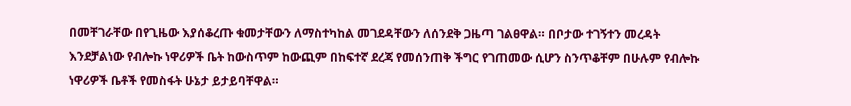በመቸገራቸው በየጊዜው እያሰቆረጡ ቁመታቸውን ለማስተካከል መገደዳቸውን ለሰንደቅ ጋዜጣ ገልፀዋል። በቦታው ተገኝተን መረዳት እንደቻልነው የብሎኩ ነዋሪዎች ቤት ከውስጥም ከውጪም በከፍተኛ ደረጃ የመሰንጠቅ ችግር የገጠመው ሲሆን ስንጥቆቸም በሁሉም የብሎኩ ነዋሪዎች ቤቶች የመስፋት ሁኔታ ይታይባቸዋል።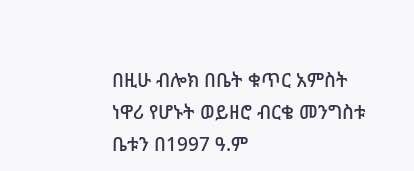በዚሁ ብሎክ በቤት ቁጥር አምስት ነዋሪ የሆኑት ወይዘሮ ብርቄ መንግስቱ ቤቱን በ1997 ዓ.ም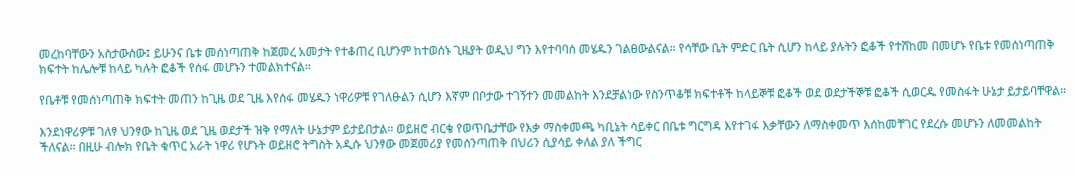መረከባቸውን አስታውሰው፤ ይሁንና ቤቱ መሰነጣጠቅ ከጀመረ አመታት የተቆጠረ ቢሆንም ከተወሰኑ ጊዜያት ወዲህ ግን እየተባባሰ መሄዱን ገልፀውልናል። የሳቸው ቤት ምድር ቤት ሲሆን ከላይ ያሉትን ፎቆች የተሸከመ በመሆኑ የቤቱ የመሰነጣጠቅ ክፍተት ከሌሎቹ ከላይ ካሉት ፎቆች የሰፋ መሆኑን ተመልክተናል።

የቤቶቹ የመሰነጣጠቅ ክፍተት መጠን ከጊዜ ወደ ጊዜ እየሰፋ መሄዱን ነዋሪዎቹ የገለፁልን ሲሆን እኛም በቦታው ተገኝተን መመልከት እንደቻልነው የስንጥቆቹ ክፍተቶች ከላይኞቹ ፎቆች ወደ ወደታችኞቹ ፎቆች ሲወርዱ የመስፋት ሁኔታ ይታይባቸዋል።

እንደነዋሪዎቹ ገለፃ ህንፃው ከጊዜ ወደ ጊዜ ወደታች ዝቅ የማለት ሁኔታም ይታይበታል። ወይዘሮ ብርቄ የወጥቤታቸው የእቃ ማስቀመጫ ካቢኔት ሳይቀር በቤቱ ግርግዳ እየተገፋ እቃቸውን ለማስቀመጥ እሰከመቸገር የደረሱ መሆኑን ለመመልከት ችለናል። በዚሁ ብሎክ የቤት ቁጥር አራት ነዋሪ የሆኑት ወይዘሮ ትግስት አዲሱ ህንፃው መጀመሪያ የመሰንጣጠቅ በህሪን ሲያሳይ ቀለል ያለ ችግር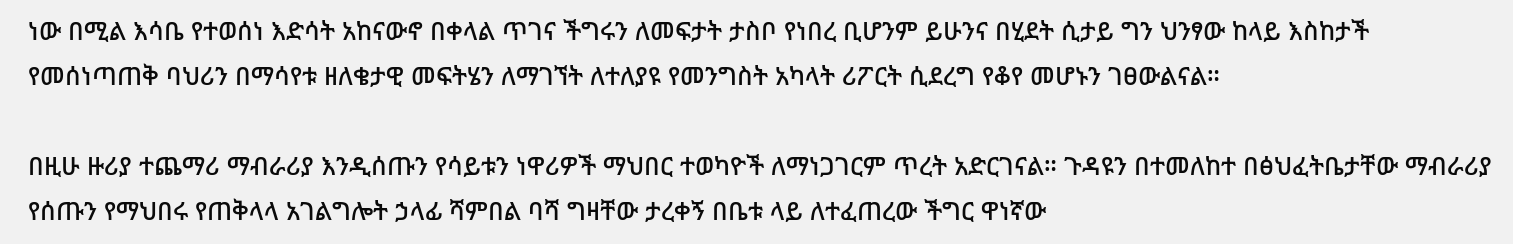ነው በሚል እሳቤ የተወሰነ እድሳት አከናውኖ በቀላል ጥገና ችግሩን ለመፍታት ታስቦ የነበረ ቢሆንም ይሁንና በሂደት ሲታይ ግን ህንፃው ከላይ እስከታች የመሰነጣጠቅ ባህሪን በማሳየቱ ዘለቄታዊ መፍትሄን ለማገኘት ለተለያዩ የመንግስት አካላት ሪፖርት ሲደረግ የቆየ መሆኑን ገፀውልናል።

በዚሁ ዙሪያ ተጨማሪ ማብራሪያ እንዲሰጡን የሳይቱን ነዋሪዎች ማህበር ተወካዮች ለማነጋገርም ጥረት አድርገናል። ጉዳዩን በተመለከተ በፅህፈትቤታቸው ማብራሪያ የሰጡን የማህበሩ የጠቅላላ አገልግሎት ኃላፊ ሻምበል ባሻ ግዛቸው ታረቀኝ በቤቱ ላይ ለተፈጠረው ችግር ዋነኛው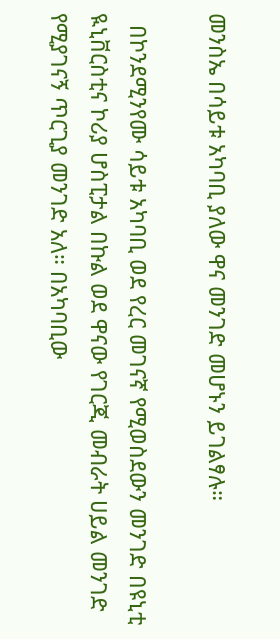መንስኤ በሳይቱ አካባቢ ያለው ዋና መንገድ መሆኑን ይገልፃሉ።

  በኮንደሚንየሙ ሳይቱ አካባቢ ወደ የረር መገናኛ የሚወስደውን መንገድ በዩኒቲ ዪኒቨርስቲና ኮሪያ ሆስፒታል በኩል ወደ ዋናው የገርጂ መብራት ሀይል መንገድ የሚያገናኝ ጥርጊያ መንገድ አለ። በአካባቢው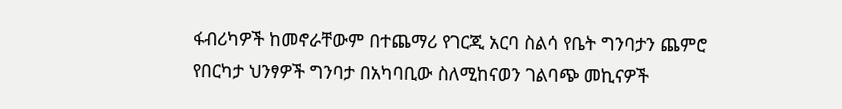ፋብሪካዎች ከመኖራቸውም በተጨማሪ የገርጂ አርባ ስልሳ የቤት ግንባታን ጨምሮ የበርካታ ህንፃዎች ግንባታ በአካባቢው ስለሚከናወን ገልባጭ መኪናዎች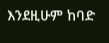እንደዚሁም ከባድ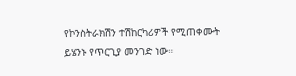የኮንስትራክሽን ተሽከርካሪዎች የሚጠቀሙት ይሄንኑ የጥርጊያ መንገድ ነው።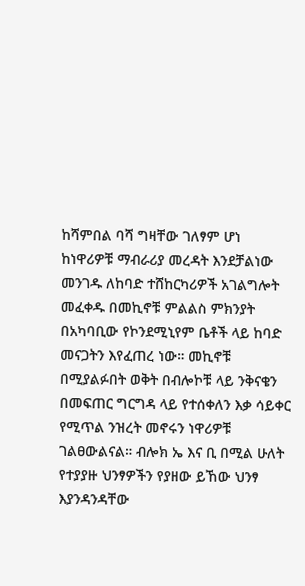ከሻምበል ባሻ ግዛቸው ገለፃም ሆነ ከነዋሪዎቹ ማብራሪያ መረዳት እንደቻልነው መንገዱ ለከባድ ተሸከርካሪዎች አገልግሎት መፈቀዱ በመኪኖቹ ምልልስ ምክንያት በአካባቢው የኮንደሚኒየም ቤቶች ላይ ከባድ መናጋትን እየፈጠረ ነው። መኪኖቹ በሚያልፉበት ወቅት በብሎኮቹ ላይ ንቅናቄን በመፍጠር ግርግዳ ላይ የተሰቀለን እቃ ሳይቀር የሚጥል ንዝረት መኖሩን ነዋሪዎቹ ገልፀውልናል። ብሎክ ኤ እና ቢ በሚል ሁለት የተያያዙ ህንፃዎችን የያዘው ይኸው ህንፃ እያንዳንዳቸው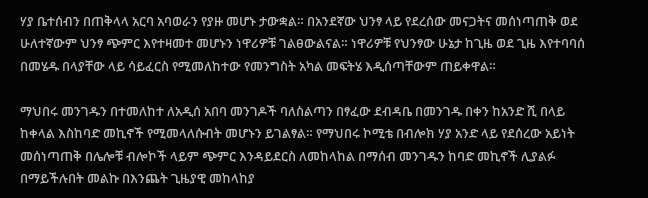ሃያ ቤተሰብን በጠቅላላ አርባ አባወራን የያዙ መሆኑ ታውቋል። በአንደኛው ህንፃ ላይ የደረሰው መናጋትና መሰነጣጠቅ ወደ ሁለተኛውም ህንፃ ጭምር እየተዛመተ መሆኑን ነዋሪዎቹ ገልፀውልናል። ነዋሪዎቹ የህንፃው ሁኔታ ከጊዜ ወደ ጊዜ እየተባባሰ በመሄዱ በላያቸው ላይ ሳይፈርስ የሚመለከተው የመንግስት አካል መፍትሄ እዲሰጣቸውም ጠይቀዋል።

ማህበሩ መንገዱን በተመለከተ ለአዲሰ አበባ መንገዶች ባለስልጣን በፃፈው ደብዳቤ በመንገዱ በቀን ከአንድ ሺ በላይ ከቀላል እስከባድ መኪኖች የሚመላለሱብት መሆኑን ይገልፃል። የማህበሩ ኮሚቴ በብሎክ ሃያ አንድ ላይ የደሰረው አይነት መሰነጣጠቅ በሌሎቹ ብሎኮች ላይም ጭምር እንዳይደርስ ለመከላከል በማሰብ መንገዱን ከባድ መኪኖች ሊያልፉ በማይችሉበት መልኩ በእንጨት ጊዜያዊ መከላከያ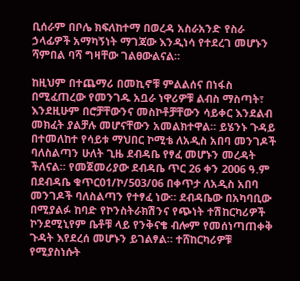ቢሰራም በቦሌ ክፍለከተማ በወረዳ አስራአንድ የስራ ኃላፊዎች አማካኝነት ማገጃው እንዲነሳ የተደረገ መሆኑን ሻምበል ባሻ ግዛቸው ገልፀውልናል።

ከዚህም በተጨማሪ በመኪኖቹ ምልልሰና በነፋስ በሚፈጠረው የመንገዱ አቧራ ነዋሪዎቹ ልብስ ማስጣት፣ እንደዚሁም በሮቻቸውንና መስኮቶቻቸውን ሳይቀር እንደልብ መክፈት ያልቻሉ መሆናቸውን አመልክተዋል። ይሄንኑ ጉዳይ በተመለከተ የሳይቱ ማህበር ኮሚቴ ለአዲስ አበባ መንገዶች ባለስልጣን ሁለት ጊዜ ደብዳቤ የፃፈ መሆኑን መረዳት ችለናል። የመጀመሪያው ደብዳቤ ጥር 26 ቀን 2006 ዓ.ም በደብዳቤ ቁጥር01/ኮ/503/06 በቀጥታ ለአዲስ አበባ መንገዶች ባለስልጣን የተፃፈ ነው። ደብዳቤው በአካባቢው በሚያልፉ ከባድ የኮንስትራክሽንና የጭነት ተሽከርካሪዎች ኮንደሚኒየም ቤቶቹ ላይ የንቅናቄ ብሎም የመሰነጣጠቀቅ ጉዳት እየደረሰ መሆኑን ይገልፃል። ተሸከርካሪዎቹ የሚያስነሱት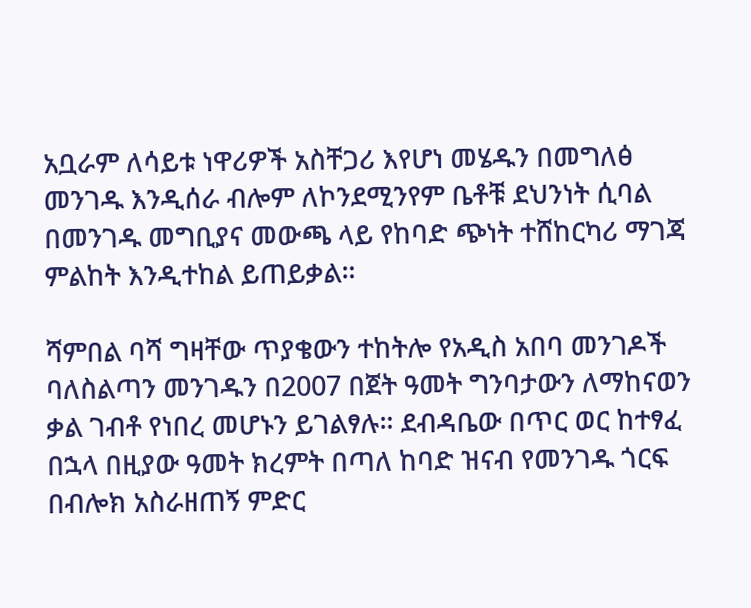አቧራም ለሳይቱ ነዋሪዎች አስቸጋሪ እየሆነ መሄዱን በመግለፅ መንገዱ እንዲሰራ ብሎም ለኮንደሚንየም ቤቶቹ ደህንነት ሲባል በመንገዱ መግቢያና መውጫ ላይ የከባድ ጭነት ተሸከርካሪ ማገጃ ምልከት እንዲተከል ይጠይቃል።

ሻምበል ባሻ ግዛቸው ጥያቄውን ተከትሎ የአዲስ አበባ መንገዶች ባለስልጣን መንገዱን በ2007 በጀት ዓመት ግንባታውን ለማከናወን ቃል ገብቶ የነበረ መሆኑን ይገልፃሉ። ደብዳቤው በጥር ወር ከተፃፈ በኋላ በዚያው ዓመት ክረምት በጣለ ከባድ ዝናብ የመንገዱ ጎርፍ በብሎክ አስራዘጠኝ ምድር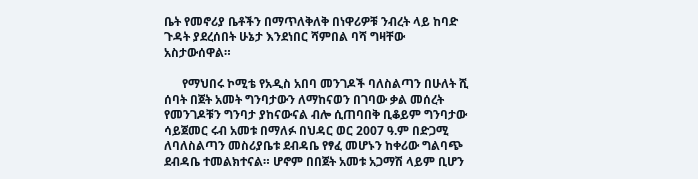ቤት የመኖሪያ ቤቶችን በማጥለቅለቅ በነዋሪዎቹ ንብረት ላይ ከባድ ጉዳት ያደረሰበት ሁኔታ እንደነበር ሻምበል ባሻ ግዛቸው አስታውሰዋል።

      የማህበሩ ኮሚቴ የአዲስ አበባ መንገዶች ባለስልጣን በሁለት ሺ ሰባት በጀት አመት ግንባታውን ለማከናወን በገባው ቃል መሰረት የመንገዶቹን ግንባታ ያከናውናል ብሎ ሲጠባበቅ ቢቆይም ግንባታው ሳይጀመር ሩብ አመቱ በማለፉ በህዳር ወር 2007 ዓ.ም በድጋሚ ለባለስልጣን መስሪያቤቱ ደብዳቤ የፃፈ መሆኑን ከቀሪው ግልባጭ ደብዳቤ ተመልክተናል። ሆኖም በበጀት አመቱ አጋማሽ ላይም ቢሆን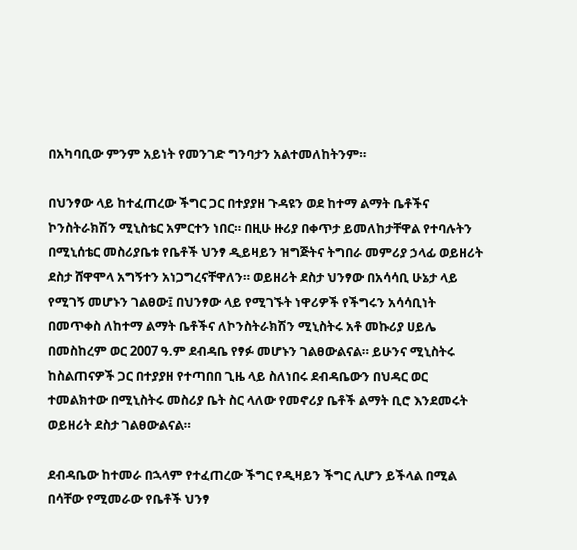በአካባቢው ምንም አይነት የመንገድ ግንባታን አልተመለከትንም።

በህንፃው ላይ ከተፈጠረው ችግር ጋር በተያያዘ ጉዳዩን ወደ ከተማ ልማት ቤቶችና ኮንስትራክሽን ሚኒስቴር አምርተን ነበር። በዚሁ ዙሪያ በቀጥታ ይመለከታቸዋል የተባሉትን በሚኒሰቴር መስሪያቤቱ የቤቶች ህንፃ ዲይዛይን ዝግጅትና ትግበራ መምሪያ ኃላፊ ወይዘሪት ደስታ ሸዋሞላ አግኝተን አነጋግረናቸዋለን። ወይዘሪት ደስታ ህንፃው በአሳሳቢ ሁኔታ ላይ የሚገኝ መሆኑን ገልፀው፤ በህንፃው ላይ የሚገኙት ነዋሪዎች የችግሩን አሳሳቢነት በመጥቀስ ለከተማ ልማት ቤቶችና ለኮንስትራክሽን ሚኒስትሩ አቶ መኩሪያ ሀይሌ በመስከረም ወር 2007 ዓ.ም ደብዳቤ የፃፉ መሆኑን ገልፀውልናል። ይሁንና ሚኒስትሩ ከስልጠናዎች ጋር በተያያዘ የተጣበበ ጊዜ ላይ ስለነበሩ ደብዳቤውን በህዳር ወር ተመልክተው በሚኒስትሩ መስሪያ ቤት ስር ላለው የመኖሪያ ቤቶች ልማት ቢሮ እንደመሩት ወይዘሪት ደስታ ገልፀውልናል።

ደብዳቤው ከተመራ በኋላም የተፈጠረው ችግር የዲዛይን ችግር ሊሆን ይችላል በሚል በሳቸው የሚመራው የቤቶች ህንፃ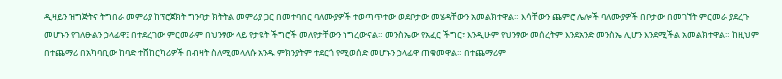ዲዛይን ዝግጅትና ትግበራ መምሪያ ከፕሮጀክት ግንባታ ክትትል መምሪያ ጋር በመተባበር ባለሙያዎች ተወጣጥተው ወደቦታው መሄዳቸውን አመልክተዋል። እሳቸውን ጨምሮ ሌሎች ባለሙያዎች በቦታው በመገኘት ምርመራ ያደረጉ መሆኑን የገለፁልን ኃላፊዋ፤ በተደረገው ምርመራም በህንፃው ላይ የታዩት ችግሮች መለየታቸውን ነግረውናል። መንስኤው የአፈር ችግር፣ እንዲሁም የህንፃው መሰረትም እንደአንድ መንስኤ ሊሆን እንደሚችል አመልክተዋል። ከዚህም በተጨማሪ በአካባቢው ከባድ ተሸከርካሪዎች በብዛት ስለሚመላለሱ አንዱ ምክንያትም ተደርጎ የሚወሰድ መሆኑን ኃላፊዋ ጠቁመዋል። በተጨማሪም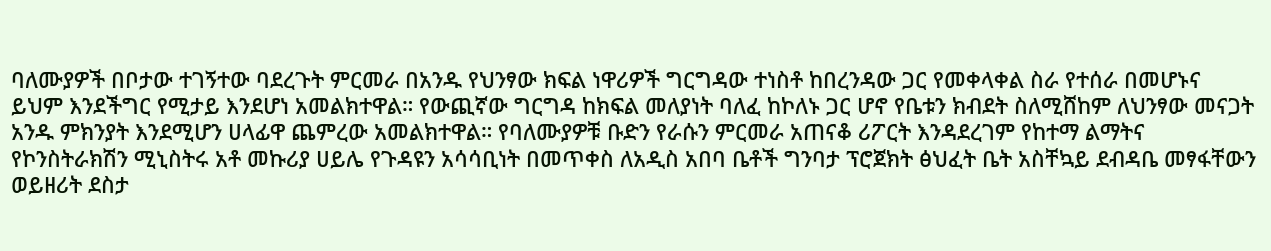ባለሙያዎች በቦታው ተገኝተው ባደረጉት ምርመራ በአንዱ የህንፃው ክፍል ነዋሪዎች ግርግዳው ተነስቶ ከበረንዳው ጋር የመቀላቀል ስራ የተሰራ በመሆኑና ይህም እንደችግር የሚታይ እንደሆነ አመልክተዋል። የውጪኛው ግርግዳ ከክፍል መለያነት ባለፈ ከኮለኑ ጋር ሆኖ የቤቱን ክብደት ስለሚሸከም ለህንፃው መናጋት አንዱ ምክንያት እንደሚሆን ሀላፊዋ ጨምረው አመልክተዋል። የባለሙያዎቹ ቡድን የራሱን ምርመራ አጠናቆ ሪፖርት እንዳደረገም የከተማ ልማትና የኮንስትራክሽን ሚኒስትሩ አቶ መኩሪያ ሀይሌ የጉዳዩን አሳሳቢነት በመጥቀስ ለአዲስ አበባ ቤቶች ግንባታ ፕሮጀክት ፅህፈት ቤት አስቸኳይ ደብዳቤ መፃፋቸውን ወይዘሪት ደስታ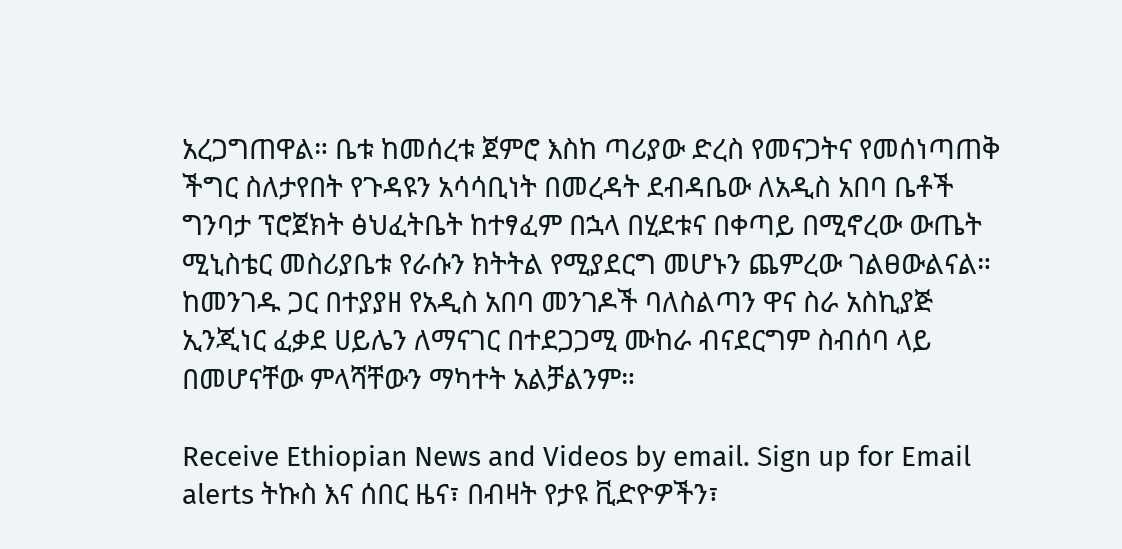አረጋግጠዋል። ቤቱ ከመሰረቱ ጀምሮ እስከ ጣሪያው ድረስ የመናጋትና የመሰነጣጠቅ ችግር ስለታየበት የጉዳዩን አሳሳቢነት በመረዳት ደብዳቤው ለአዲስ አበባ ቤቶች ግንባታ ፕሮጀክት ፅህፈትቤት ከተፃፈም በኋላ በሂደቱና በቀጣይ በሚኖረው ውጤት ሚኒስቴር መስሪያቤቱ የራሱን ክትትል የሚያደርግ መሆኑን ጨምረው ገልፀውልናል። ከመንገዱ ጋር በተያያዘ የአዲስ አበባ መንገዶች ባለስልጣን ዋና ስራ አስኪያጅ ኢንጂነር ፈቃደ ሀይሌን ለማናገር በተደጋጋሚ ሙከራ ብናደርግም ስብሰባ ላይ በመሆናቸው ምላሻቸውን ማካተት አልቻልንም።

Receive Ethiopian News and Videos by email. Sign up for Email alerts ትኩስ እና ሰበር ዜና፣ በብዛት የታዩ ቪድዮዎችን፣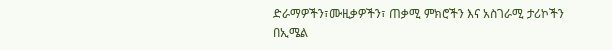ድራማዎችን፣ሙዚቃዎችን፣ ጠቃሚ ምክሮችን እና አስገራሚ ታሪኮችን በኢሜል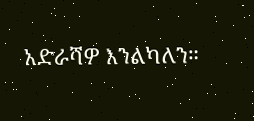አድራሻዎ እንልካለን።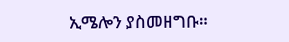ኢሜሎን ያስመዘግቡ።